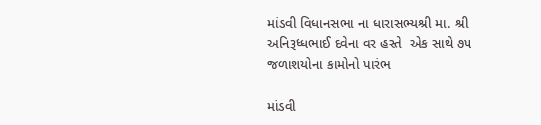માંડવી વિધાનસભા ના ધારાસભ્યશ્રી મા. શ્રી અનિરૂધ્ધભાઈ દવેના વર હસ્તે  એક સાથે ૭૫ જળાશયોના કામોનો પારંભ

માંડવી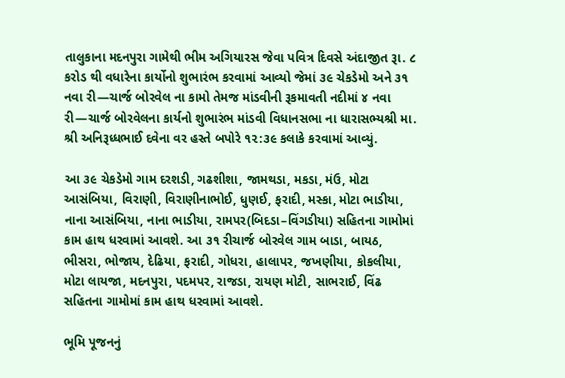તાલુકાના મદનપુરા ગામેથી ભીમ અગિયારસ જેવા પવિત્ર દિવસે અંદાજીત રૂા. ૮ કરોડ થી વધારેના કાર્યોનો શુભારંભ કરવામાં આવ્યો જેમાં ૩૯ ચેકડેમો અને ૩૧ નવા રી—ચાર્જ બોરવેલ ના કામો તેમજ માંડવીની રૂકમાવતી નદીમાં ૪ નવા રી—ચાર્જ બોરવેલના કાર્યનો શુભારંભ માંડવી વિધાનસભા ના ધારાસભ્યશ્રી મા. શ્રી અનિરૂધ્ધભાઈ દવેના વર હસ્તે બપોરે ૧૨:૩૯ કલાકે કરવામાં આવ્યું.

આ ૩૯ ચેકડેમો ગામ દરશડી, ગઢશીશા, જામથડા, મકડા, મંઉ, મોટા આસંબિયા, વિરાણી, વિરાણીનાભોઈ, ધુણઈ, ફરાદી, મસ્કા, મોટા ભાડીયા, નાના આસંબિયા, નાના ભાડીયા, રામપર(બિદડા–વિંગડીયા) સહિતના ગામોમાં કામ હાથ ધરવામાં આવશે. આ ૩૧ રીચાર્જ બોરવેલ ગામ બાડા, બાયઠ, ભીસરા, ભોજાય, દેઢિયા, ફરાદી, ગોધરા, હાલાપર, જખણીયા, કોકલીયા, મોટા લાયજા, મદનપુરા, પદમપર, રાજડા, રાયણ મોટી, સાભરાઈ, વિંઢ સહિતના ગામોમાં કામ હાથ ધરવામાં આવશે.

ભૂમિ પૂજનનું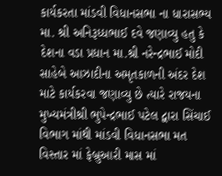કાર્યકરતા માંડવી વિધાનસભા ના ધારાસભ્ય મા. શ્રી અનિરૂધ્ધભાઈ દવે જણાવ્યુ હતુ કે દેશના વડા પ્રધાન મા.શ્રી નરેન્દ્રભાઈ મોદી સાહેબે આઝાદીના અમૃતકાળની અંદર દેશ માટે કાર્યકરવા જણાવ્યુ છે ત્યારે રાજયના મુખ્યમંત્રીશ્રી ભુપેન્દ્રભાઈ પટેલ દ્વારા સિંચાઈ વિભાગ માંથી માંડવી વિધાનસભા મત વિસ્તાર માં ફેબ્રુઆરી માસ માં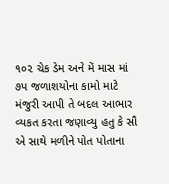૧૦૨ ચેક ડેમ અને મેં માસ માં ૭પ જળાશયોના કામો માટે મંજુરી આપી તે બદલ આભાર વ્યકત કરતા જણાવ્યુ હતુ કે સૌ એ સાથે મળીને પોત પોતાના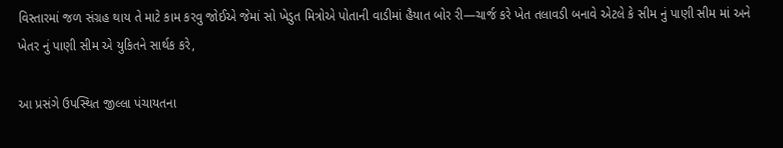વિસ્તારમાં જળ સંગ્રહ થાય તે માટે કામ કરવુ જોઈએ જેમાં સો ખેડુત મિત્રોએ પોતાની વાડીમાં હૈયાત બોર રી—ચાર્જ કરે ખેત તલાવડી બનાવે એટલે કે સીમ નું પાણી સીમ માં અને ખેતર નું પાણી સીમ એ યુકિતને સાર્થક કરે,

આ પ્રસંગે ઉપસ્થિત જીલ્લા પંચાયતના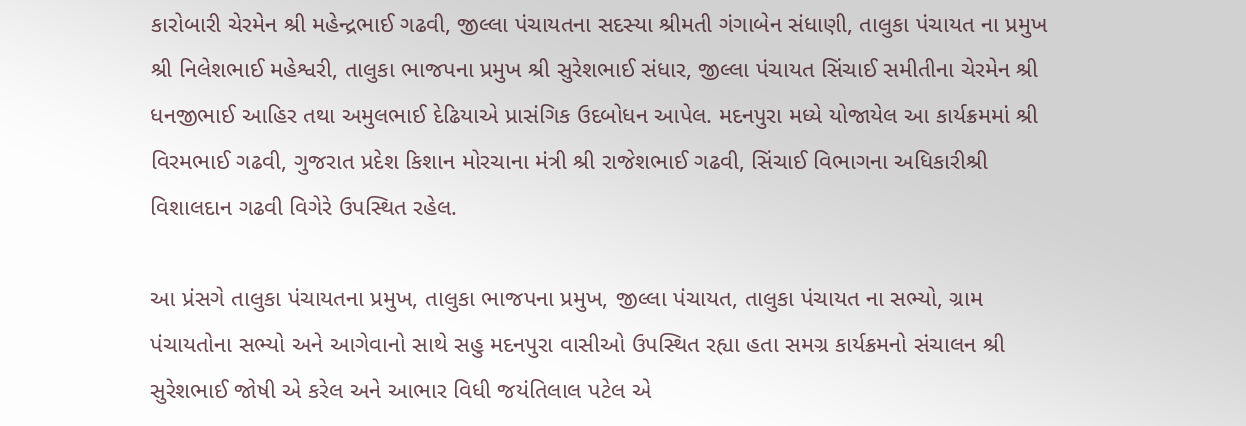કારોબારી ચેરમેન શ્રી મહેન્દ્રભાઈ ગઢવી, જીલ્લા પંચાયતના સદસ્યા શ્રીમતી ગંગાબેન સંધાણી, તાલુકા પંચાયત ના પ્રમુખ શ્રી નિલેશભાઈ મહેશ્વરી, તાલુકા ભાજપના પ્રમુખ શ્રી સુરેશભાઈ સંધાર, જીલ્લા પંચાયત સિંચાઈ સમીતીના ચેરમેન શ્રી ધનજીભાઈ આહિર તથા અમુલભાઈ દેઢિયાએ પ્રાસંગિક ઉદબોધન આપેલ. મદનપુરા મધ્યે યોજાયેલ આ કાર્યક્રમમાં શ્રી વિરમભાઈ ગઢવી, ગુજરાત પ્રદેશ કિશાન મોરચાના મંત્રી શ્રી રાજેશભાઈ ગઢવી, સિંચાઈ વિભાગના અધિકારીશ્રી વિશાલદાન ગઢવી વિગેરે ઉપસ્થિત રહેલ.

આ પ્રંસગે તાલુકા પંચાયતના પ્રમુખ, તાલુકા ભાજપના પ્રમુખ, જીલ્લા પંચાયત, તાલુકા પંચાયત ના સભ્યો, ગ્રામ પંચાયતોના સભ્યો અને આગેવાનો સાથે સહુ મદનપુરા વાસીઓ ઉપસ્થિત રહ્યા હતા સમગ્ર કાર્યક્રમનો સંચાલન શ્રી સુરેશભાઈ જોષી એ કરેલ અને આભાર વિધી જયંતિલાલ પટેલ એ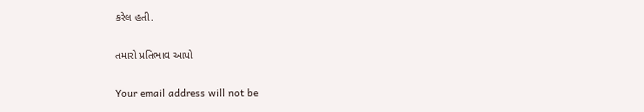કરેલ હતી.

તમારો પ્રતિભાવ આપો

Your email address will not be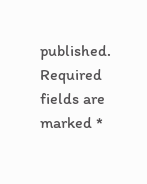published. Required fields are marked *